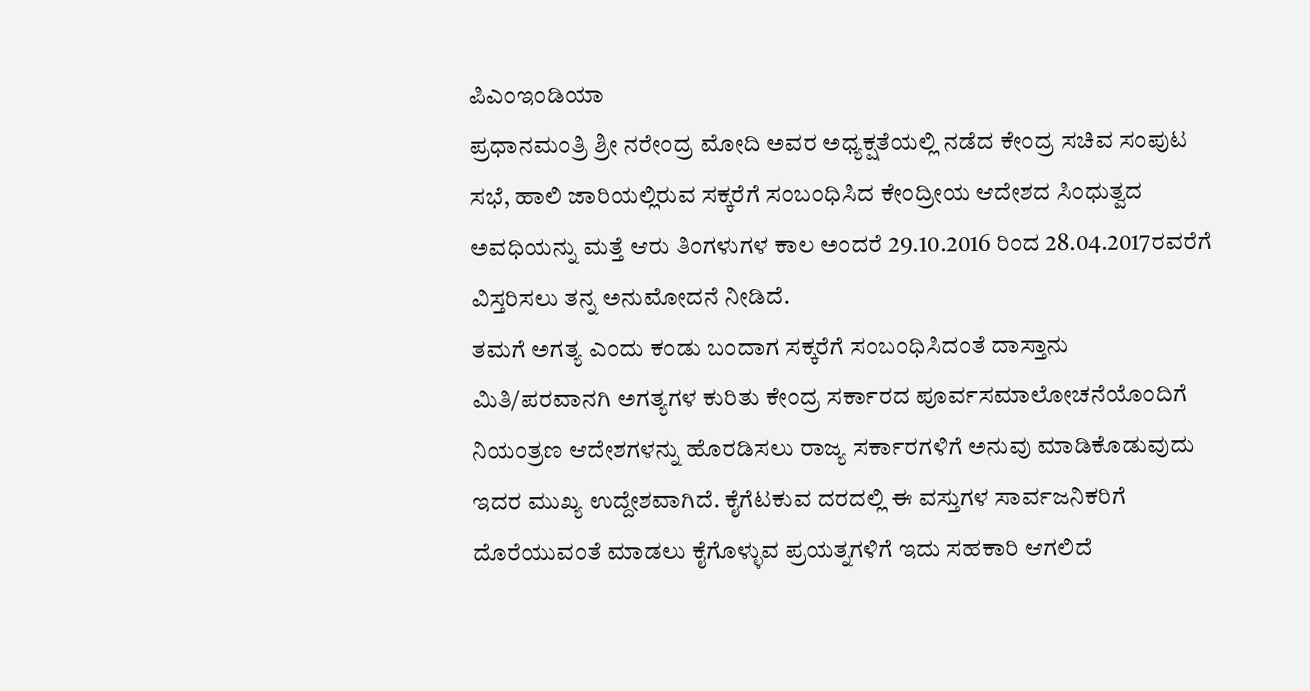ಪಿಎಂಇಂಡಿಯಾ
ಪ್ರಧಾನಮಂತ್ರಿ ಶ್ರೀ ನರೇಂದ್ರ ಮೋದಿ ಅವರ ಅಧ್ಯಕ್ಷತೆಯಲ್ಲಿ ನಡೆದ ಕೇಂದ್ರ ಸಚಿವ ಸಂಪುಟ ಸಭೆ, ಹಾಲಿ ಜಾರಿಯಲ್ಲಿರುವ ಸಕ್ಕರೆಗೆ ಸಂಬಂಧಿಸಿದ ಕೇಂದ್ರೀಯ ಆದೇಶದ ಸಿಂಧುತ್ವದ ಅವಧಿಯನ್ನು ಮತ್ತೆ ಆರು ತಿಂಗಳುಗಳ ಕಾಲ ಅಂದರೆ 29.10.2016 ರಿಂದ 28.04.2017ರವರೆಗೆ ವಿಸ್ತರಿಸಲು ತನ್ನ ಅನುಮೋದನೆ ನೀಡಿದೆ.
ತಮಗೆ ಅಗತ್ಯ ಎಂದು ಕಂಡು ಬಂದಾಗ ಸಕ್ಕರೆಗೆ ಸಂಬಂಧಿಸಿದಂತೆ ದಾಸ್ತಾನು ಮಿತಿ/ಪರವಾನಗಿ ಅಗತ್ಯಗಳ ಕುರಿತು ಕೇಂದ್ರ ಸರ್ಕಾರದ ಪೂರ್ವಸಮಾಲೋಚನೆಯೊಂದಿಗೆ ನಿಯಂತ್ರಣ ಆದೇಶಗಳನ್ನು ಹೊರಡಿಸಲು ರಾಜ್ಯ ಸರ್ಕಾರಗಳಿಗೆ ಅನುವು ಮಾಡಿಕೊಡುವುದು ಇದರ ಮುಖ್ಯ ಉದ್ದೇಶವಾಗಿದೆ. ಕೈಗೆಟಕುವ ದರದಲ್ಲಿ ಈ ವಸ್ತುಗಳ ಸಾರ್ವಜನಿಕರಿಗೆ ದೊರೆಯುವಂತೆ ಮಾಡಲು ಕೈಗೊಳ್ಳುವ ಪ್ರಯತ್ನಗಳಿಗೆ ಇದು ಸಹಕಾರಿ ಆಗಲಿದೆ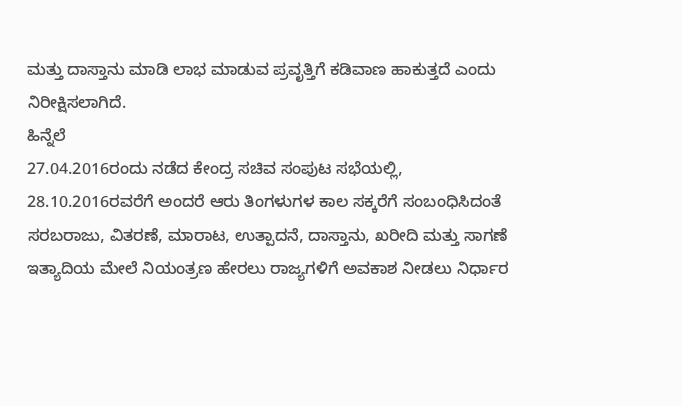ಮತ್ತು ದಾಸ್ತಾನು ಮಾಡಿ ಲಾಭ ಮಾಡುವ ಪ್ರವೃತ್ತಿಗೆ ಕಡಿವಾಣ ಹಾಕುತ್ತದೆ ಎಂದು ನಿರೀಕ್ಷಿಸಲಾಗಿದೆ.
ಹಿನ್ನೆಲೆ
27.04.2016ರಂದು ನಡೆದ ಕೇಂದ್ರ ಸಚಿವ ಸಂಪುಟ ಸಭೆಯಲ್ಲಿ, 28.10.2016ರವರೆಗೆ ಅಂದರೆ ಆರು ತಿಂಗಳುಗಳ ಕಾಲ ಸಕ್ಕರೆಗೆ ಸಂಬಂಧಿಸಿದಂತೆ ಸರಬರಾಜು, ವಿತರಣೆ, ಮಾರಾಟ, ಉತ್ಪಾದನೆ, ದಾಸ್ತಾನು, ಖರೀದಿ ಮತ್ತು ಸಾಗಣೆ ಇತ್ಯಾದಿಯ ಮೇಲೆ ನಿಯಂತ್ರಣ ಹೇರಲು ರಾಜ್ಯಗಳಿಗೆ ಅವಕಾಶ ನೀಡಲು ನಿರ್ಧಾರ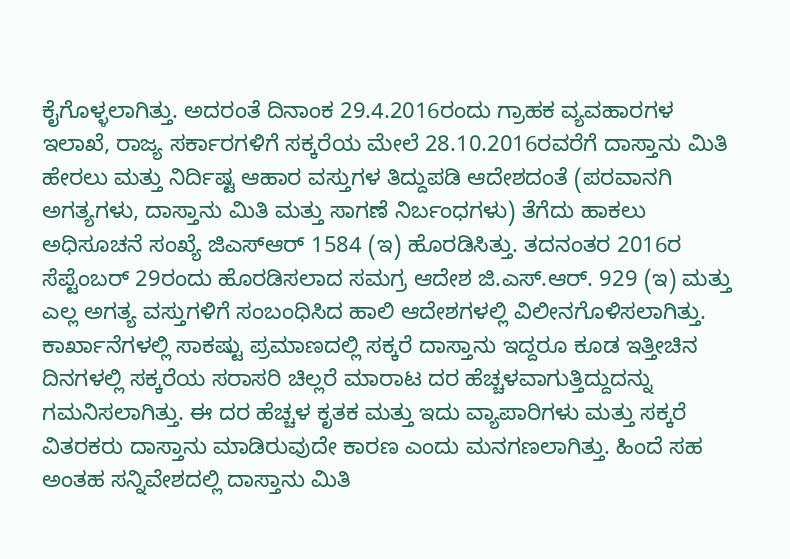ಕೈಗೊಳ್ಳಲಾಗಿತ್ತು. ಅದರಂತೆ ದಿನಾಂಕ 29.4.2016ರಂದು ಗ್ರಾಹಕ ವ್ಯವಹಾರಗಳ ಇಲಾಖೆ, ರಾಜ್ಯ ಸರ್ಕಾರಗಳಿಗೆ ಸಕ್ಕರೆಯ ಮೇಲೆ 28.10.2016ರವರೆಗೆ ದಾಸ್ತಾನು ಮಿತಿ ಹೇರಲು ಮತ್ತು ನಿರ್ದಿಷ್ಟ ಆಹಾರ ವಸ್ತುಗಳ ತಿದ್ದುಪಡಿ ಆದೇಶದಂತೆ (ಪರವಾನಗಿ ಅಗತ್ಯಗಳು, ದಾಸ್ತಾನು ಮಿತಿ ಮತ್ತು ಸಾಗಣೆ ನಿರ್ಬಂಧಗಳು) ತೆಗೆದು ಹಾಕಲು ಅಧಿಸೂಚನೆ ಸಂಖ್ಯೆ ಜಿಎಸ್ಆರ್ 1584 (ಇ) ಹೊರಡಿಸಿತ್ತು. ತದನಂತರ 2016ರ ಸೆಪ್ಟೆಂಬರ್ 29ರಂದು ಹೊರಡಿಸಲಾದ ಸಮಗ್ರ ಆದೇಶ ಜಿ.ಎಸ್.ಆರ್. 929 (ಇ) ಮತ್ತು ಎಲ್ಲ ಅಗತ್ಯ ವಸ್ತುಗಳಿಗೆ ಸಂಬಂಧಿಸಿದ ಹಾಲಿ ಆದೇಶಗಳಲ್ಲಿ ವಿಲೀನಗೊಳಿಸಲಾಗಿತ್ತು. ಕಾರ್ಖಾನೆಗಳಲ್ಲಿ ಸಾಕಷ್ಟು ಪ್ರಮಾಣದಲ್ಲಿ ಸಕ್ಕರೆ ದಾಸ್ತಾನು ಇದ್ದರೂ ಕೂಡ ಇತ್ತೀಚಿನ ದಿನಗಳಲ್ಲಿ ಸಕ್ಕರೆಯ ಸರಾಸರಿ ಚಿಲ್ಲರೆ ಮಾರಾಟ ದರ ಹೆಚ್ಚಳವಾಗುತ್ತಿದ್ದುದನ್ನು ಗಮನಿಸಲಾಗಿತ್ತು. ಈ ದರ ಹೆಚ್ಚಳ ಕೃತಕ ಮತ್ತು ಇದು ವ್ಯಾಪಾರಿಗಳು ಮತ್ತು ಸಕ್ಕರೆ ವಿತರಕರು ದಾಸ್ತಾನು ಮಾಡಿರುವುದೇ ಕಾರಣ ಎಂದು ಮನಗಣಲಾಗಿತ್ತು. ಹಿಂದೆ ಸಹ ಅಂತಹ ಸನ್ನಿವೇಶದಲ್ಲಿ ದಾಸ್ತಾನು ಮಿತಿ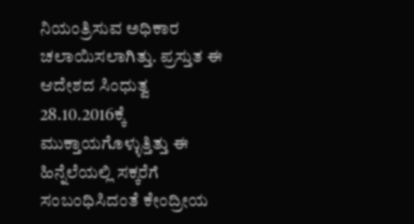ನಿಯಂತ್ರಿಸುವ ಅಧಿಕಾರ ಚಲಾಯಿಸಲಾಗಿತ್ತು. ಪ್ರಸ್ತುತ ಈ ಆದೇಶದ ಸಿಂಧುತ್ವ 28.10.2016ಕ್ಕೆ ಮುಕ್ತಾಯಗೊಳ್ಳುತ್ತಿತ್ತು ಈ ಹಿನ್ನೆಲೆಯಲ್ಲಿ ಸಕ್ಕರೆಗೆ ಸಂಬಂಧಿಸಿದಂತೆ ಕೇಂದ್ರೀಯ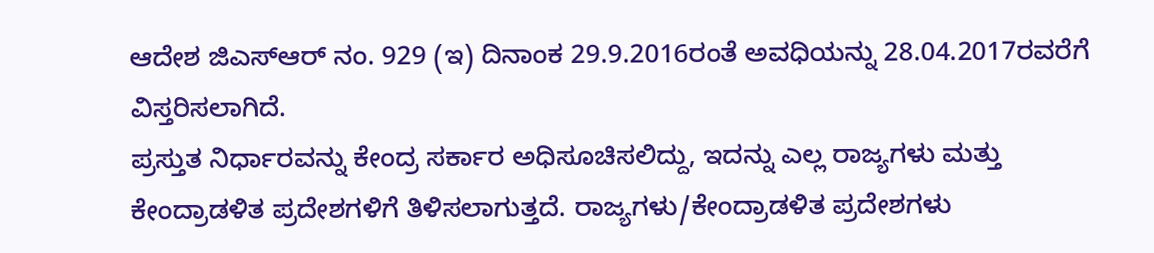ಆದೇಶ ಜಿಎಸ್ಆರ್ ನಂ. 929 (ಇ) ದಿನಾಂಕ 29.9.2016ರಂತೆ ಅವಧಿಯನ್ನು 28.04.2017ರವರೆಗೆ ವಿಸ್ತರಿಸಲಾಗಿದೆ.
ಪ್ರಸ್ತುತ ನಿರ್ಧಾರವನ್ನು ಕೇಂದ್ರ ಸರ್ಕಾರ ಅಧಿಸೂಚಿಸಲಿದ್ದು, ಇದನ್ನು ಎಲ್ಲ ರಾಜ್ಯಗಳು ಮತ್ತು ಕೇಂದ್ರಾಡಳಿತ ಪ್ರದೇಶಗಳಿಗೆ ತಿಳಿಸಲಾಗುತ್ತದೆ. ರಾಜ್ಯಗಳು/ಕೇಂದ್ರಾಡಳಿತ ಪ್ರದೇಶಗಳು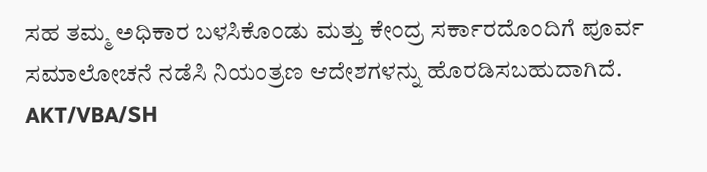ಸಹ ತಮ್ಮ ಅಧಿಕಾರ ಬಳಸಿಕೊಂಡು ಮತ್ತು ಕೇಂದ್ರ ಸರ್ಕಾರದೊಂದಿಗೆ ಪೂರ್ವ ಸಮಾಲೋಚನೆ ನಡೆಸಿ ನಿಯಂತ್ರಣ ಆದೇಶಗಳನ್ನು ಹೊರಡಿಸಬಹುದಾಗಿದೆ.
AKT/VBA/SH